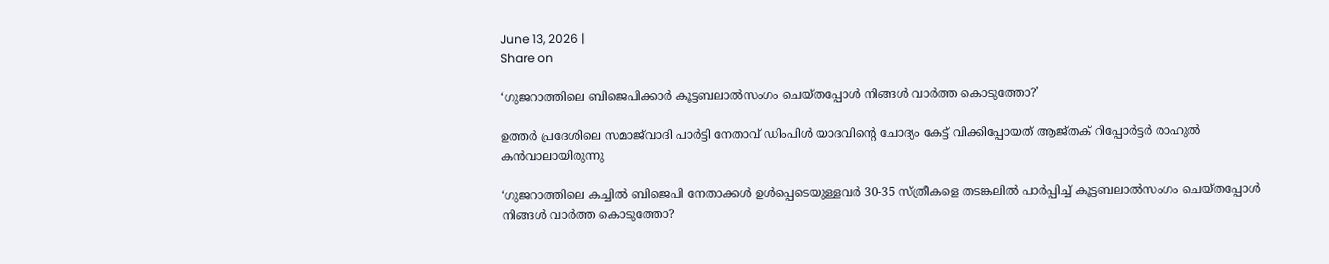June 13, 2026 |
Share on

‘ഗുജറാത്തിലെ ബിജെപിക്കാര്‍ കൂട്ടബലാല്‍സംഗം ചെയ്തപ്പോള്‍ നിങ്ങള്‍ വാര്‍ത്ത കൊടുത്തോ?’

ഉത്തര്‍ പ്രദേശിലെ സമാജ്‌വാദി പാര്‍ട്ടി നേതാവ് ഡിംപിള്‍ യാദവിന്റെ ചോദ്യം കേട്ട് വിക്കിപ്പോയത്‌ ആജ്തക് റിപ്പോര്‍ട്ടര്‍ രാഹുല്‍ കന്‍വാലായിരുന്നു

‘ഗുജറാത്തിലെ കച്ചില്‍ ബിജെപി നേതാക്കള്‍ ഉള്‍പ്പെടെയുള്ളവര്‍ 30-35 സ്ത്രീകളെ തടങ്കലില്‍ പാര്‍പ്പിച്ച് കൂട്ടബലാല്‍സംഗം ചെയ്തപ്പോള്‍ നിങ്ങള്‍ വാര്‍ത്ത കൊടുത്തോ?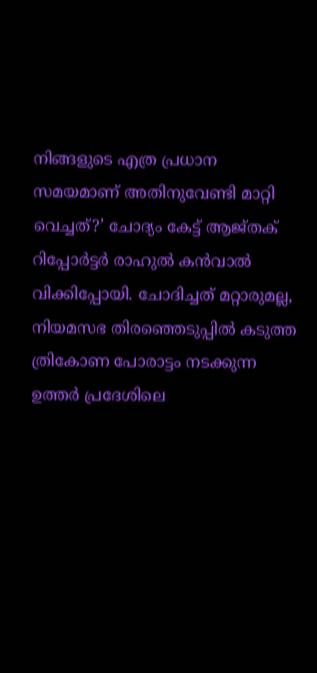നിങ്ങളുടെ എത്ര പ്രധാന സമയമാണ് അതിനുവേണ്ടി മാറ്റി വെച്ചത്?’ ചോദ്യം കേട്ട് ആജ്തക് റിപ്പോര്‍ട്ടര്‍ രാഹുല്‍ കന്‍വാല്‍ വിക്കിപ്പോയി. ചോദിച്ചത് മറ്റാരുമല്ല, നിയമസഭ തിരഞ്ഞെടുപ്പില്‍ കടുത്ത ത്രികോണ പോരാട്ടം നടക്കുന്ന ഉത്തര്‍ പ്രദേശിലെ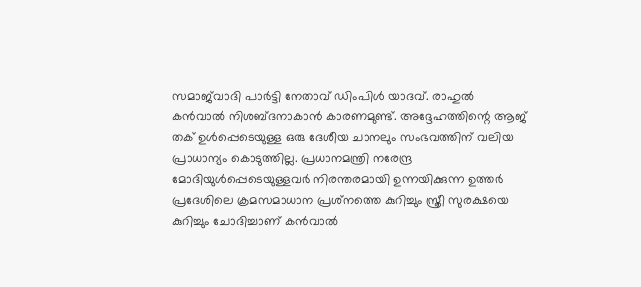സമാജ്‌വാദി പാര്‍ട്ടി നേതാവ് ഡിംപിള്‍ യാദവ്. രാഹുല്‍ കന്‍വാല്‍ നിശബ്ദനാകാന്‍ കാരണമുണ്ട്. അദ്ദേഹത്തിന്റെ ആജ് തക് ഉള്‍പ്പെടെയുള്ള ഒരു ദേശീയ ചാനലും സംഭവത്തിന് വലിയ പ്രാധാന്യം കൊടുത്തില്ല. പ്രധാനമന്ത്രി നരേന്ദ്ര മോദിയുള്‍പ്പെടെയുള്ളവര്‍ നിരന്തരമായി ഉന്നയിക്കുന്ന ഉത്തര്‍ പ്രദേശിലെ ക്രമസമാധാന പ്രശ്‌നത്തെ കുറിച്ചും സ്ത്രീ സുരക്ഷയെ കുറിച്ചും ചോദിച്ചാണ് കന്‍വാല്‍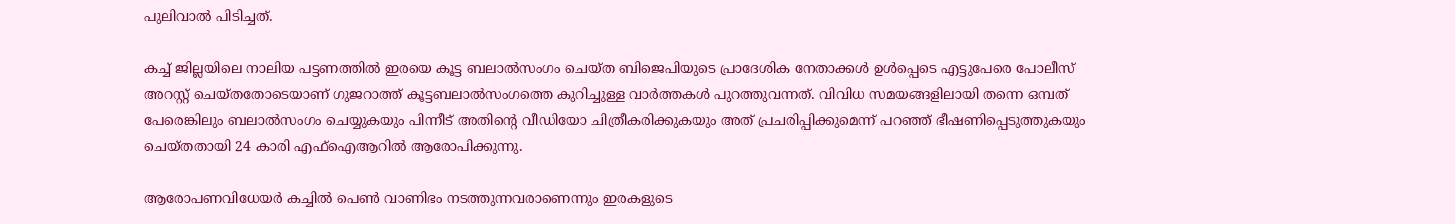പുലിവാല്‍ പിടിച്ചത്.

കച്ച് ജില്ലയിലെ നാലിയ പട്ടണത്തില്‍ ഇരയെ കൂട്ട ബലാല്‍സംഗം ചെയ്ത ബിജെപിയുടെ പ്രാദേശിക നേതാക്കള്‍ ഉള്‍പ്പെടെ എട്ടുപേരെ പോലീസ് അറസ്റ്റ് ചെയ്തതോടെയാണ് ഗുജറാത്ത് കൂട്ടബലാല്‍സംഗത്തെ കുറിച്ചുള്ള വാര്‍ത്തകള്‍ പുറത്തുവന്നത്. വിവിധ സമയങ്ങളിലായി തന്നെ ഒമ്പത് പേരെങ്കിലും ബലാല്‍സംഗം ചെയ്യുകയും പിന്നീട് അതിന്റെ വീഡിയോ ചിത്രീകരിക്കുകയും അത് പ്രചരിപ്പിക്കുമെന്ന് പറഞ്ഞ് ഭീഷണിപ്പെടുത്തുകയും ചെയ്തതായി 24 കാരി എഫ്‌ഐആറില്‍ ആരോപിക്കുന്നു.

ആരോപണവിധേയര്‍ കച്ചില്‍ പെണ്‍ വാണിഭം നടത്തുന്നവരാണെന്നും ഇരകളുടെ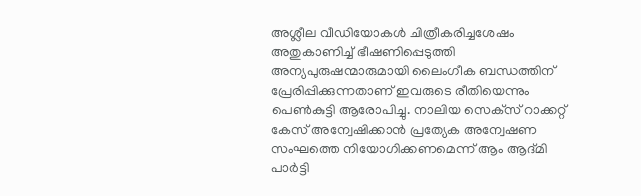അശ്ലീല വീഡിയോകള്‍ ചിത്രീകരിച്ചശേഷം അതുകാണിച്ച് ഭീഷണിപ്പെടുത്തി അന്യപുരുഷന്മാരുമായി ലൈംഗീക ബന്ധത്തിന് പ്രേരിപ്പിക്കുന്നതാണ് ഇവരുടെ രീതിയെന്നും പെണ്‍കുട്ടി ആരോപിച്ചു. നാലിയ സെക്‌സ് റാക്കറ്റ് കേസ് അന്വേഷിക്കാന്‍ പ്രത്യേക അന്വേഷണ സംഘത്തെ നിയോഗിക്കണമെന്ന് ആം ആദ്മി പാര്‍ട്ടി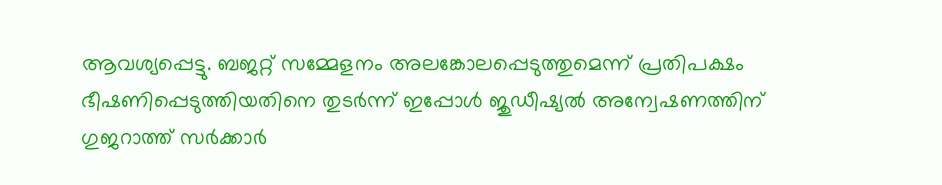ആവശ്യപ്പെട്ടു. ബജറ്റ് സമ്മേളനം അലങ്കോലപ്പെടുത്തുമെന്ന് പ്രതിപക്ഷം ഭീഷണിപ്പെടുത്തിയതിനെ തുടര്‍ന്ന് ഇപ്പോള്‍ ജുഡീഷ്യല്‍ അന്വേഷണത്തിന് ഗുജറാത്ത് സര്‍ക്കാര്‍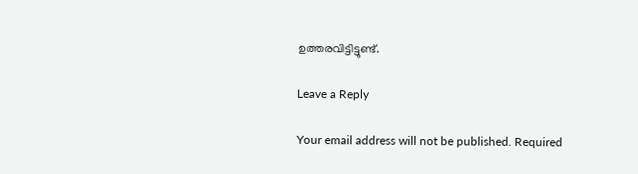ഉത്തരവിട്ടിട്ടുണ്ട്.

Leave a Reply

Your email address will not be published. Required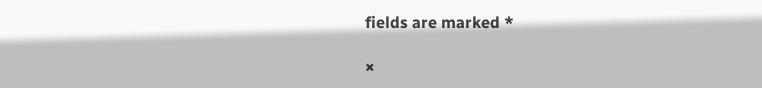fields are marked *

×